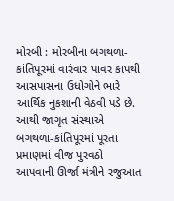મોરબી : મોરબીના બગથળા-કાંતિપૂરમાં વારંવાર પાવર કાપથી આસપાસના ઉધોગોને ભારે આર્થિક નુકશાની વેઠવી પડે છે. આથી જાગૃત સંસ્થાએ બગથળા-કાંતિપૂરમાં પૂરતા પ્રમાણમાં વીજ પુરવઠો આપવાની ઊર્જા મંત્રીને રજુઆત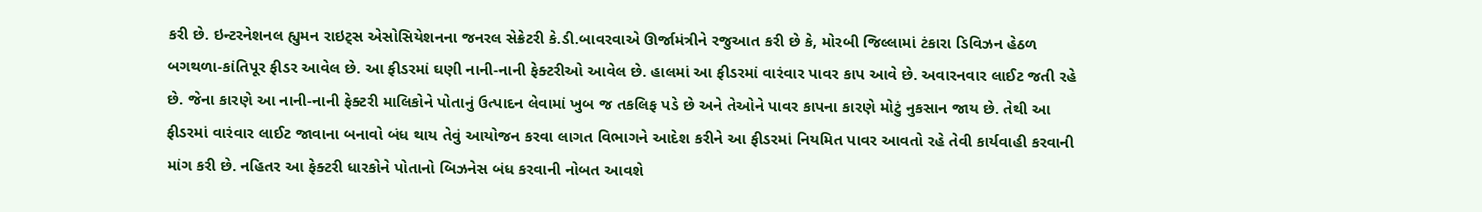કરી છે. ઇન્ટરનેશનલ હ્યુમન રાઇટ્સ એસોસિયેશનના જનરલ સેક્રેટરી કે.ડી.બાવરવાએ ઊર્જામંત્રીને રજુઆત કરી છે કે, મોરબી જિલ્લામાં ટંકારા ડિવિઝન હેઠળ બગથળા-કાંતિપૂર ફીડર આવેલ છે. આ ફીડરમાં ઘણી નાની-નાની ફેક્ટરીઓ આવેલ છે. હાલમાં આ ફીડરમાં વારંવાર પાવર કાપ આવે છે. અવારનવાર લાઈટ જતી રહે છે. જેના કારણે આ નાની-નાની ફેક્ટરી માલિકોને પોતાનું ઉત્પાદન લેવામાં ખુબ જ તકલિફ પડે છે અને તેઓને પાવર કાપના કારણે મોટું નુકસાન જાય છે. તેથી આ ફીડરમાં વારંવાર લાઈટ જાવાના બનાવો બંધ થાય તેવું આયોજન કરવા લાગત વિભાગને આદેશ કરીને આ ફીડરમાં નિયમિત પાવર આવતો રહે તેવી કાર્યવાહી કરવાની માંગ કરી છે. નહિતર આ ફેક્ટરી ધારકોને પોતાનો બિઝનેસ બંધ કરવાની નોબત આવશે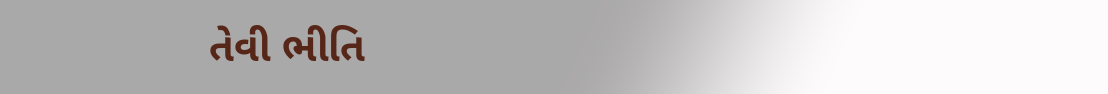તેવી ભીતિ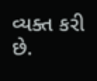વ્યક્ત કરી છે.